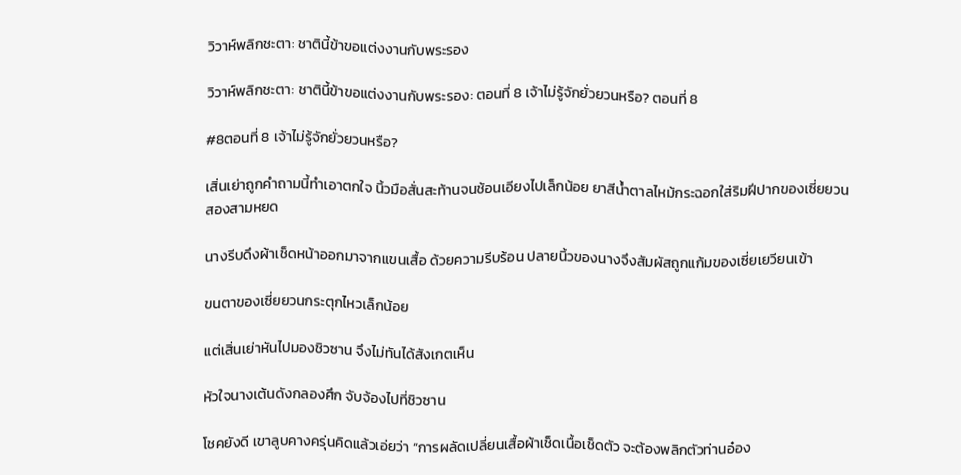วิวาห์พลิกชะตา: ชาตินี้ข้าขอแต่งงานกับพระรอง

วิวาห์พลิกชะตา: ชาตินี้ข้าขอแต่งงานกับพระรอง: ตอนที่ 8 เจ้าไม่รู้จักยั่วยวนหรือ? ตอนที่ 8

#8ตอนที่ 8 เจ้าไม่รู้จักยั่วยวนหรือ?

เสิ่นเย่าถูกคำถามนี้ทำเอาตกใจ นิ้วมือสั่นสะท้านจนช้อนเอียงไปเล็กน้อย ยาสีน้ำตาลไหม้กระฉอกใส่ริมฝีปากของเซี่ยยวนสองสามหยด

นางรีบดึงผ้าเช็ดหน้าออกมาจากแขนเสื้อ ด้วยความรีบร้อน ปลายนิ้วของนางจึงสัมผัสถูกแก้มของเซี่ยเยวียนเข้า

ขนตาของเซี่ยยวนกระตุกไหวเล็กน้อย

แต่เสิ่นเย่าหันไปมองชิวซาน จึงไม่ทันได้สังเกตเห็น

หัวใจนางเต้นดังกลองศึก จับจ้องไปที่ชิวซาน

โชคยังดี เขาลูบคางครุ่นคิดแล้วเอ่ยว่า “การผลัดเปลี่ยนเสื้อผ้าเช็ดเนื้อเช็ดตัว จะต้องพลิกตัวท่านอ๋อง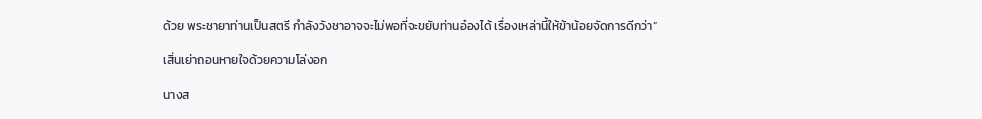ด้วย พระชายาท่านเป็นสตรี กำลังวังชาอาจจะไม่พอที่จะขยับท่านอ๋องได้ เรื่องเหล่านี้ให้ข้าน้อยจัดการดีกว่า”

เสิ่นเย่าถอนหายใจด้วยความโล่งอก

นางส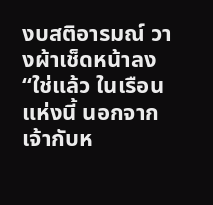งบสติอารมณ์ วางผ้าเช็ดหน้าลง “ใช่แล้ว ในเรือนแห่งนี้ นอกจากเจ้ากับห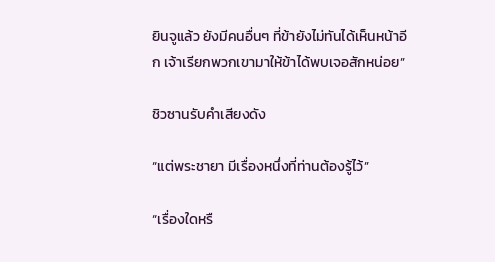ยินจูแล้ว ยังมีคนอื่นๆ ที่ข้ายังไม่ทันได้เห็นหน้าอีก เจ้าเรียกพวกเขามาให้ข้าได้พบเจอสักหน่อย”

ชิวซานรับคำเสียงดัง

“แต่พระชายา มีเรื่องหนึ่งที่ท่านต้องรู้ไว้”

“เรื่องใดหรื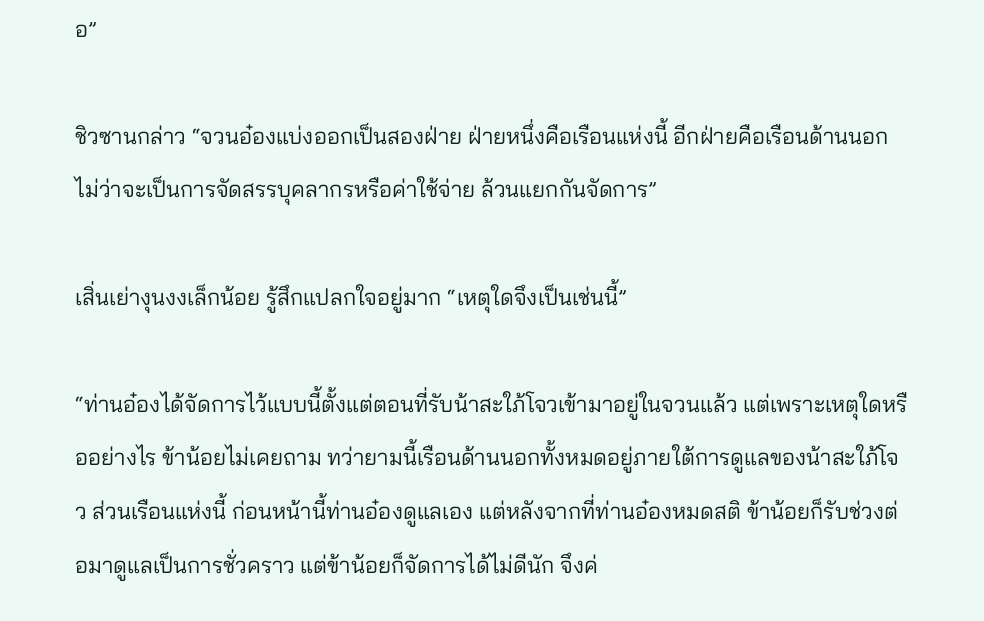อ”

ชิวซานกล่าว “จวนอ๋องแบ่งออกเป็นสองฝ่าย ฝ่ายหนึ่งคือเรือนแห่งนี้ อีกฝ่ายคือเรือนด้านนอก ไม่ว่าจะเป็นการจัดสรรบุคลากรหรือค่าใช้จ่าย ล้วนแยกกันจัดการ”

เสิ่นเย่างุนงงเล็กน้อย รู้สึกแปลกใจอยู่มาก “เหตุใดจึงเป็นเช่นนี้”

“ท่านอ๋องได้จัดการไว้แบบนี้ตั้งแต่ตอนที่รับน้าสะใภ้โจวเข้ามาอยู่ในจวนแล้ว แต่เพราะเหตุใดหรืออย่างไร ข้าน้อยไม่เคยถาม ทว่ายามนี้เรือนด้านนอกทั้งหมดอยู่ภายใต้การดูแลของน้าสะใภ้โจว ส่วนเรือนแห่งนี้ ก่อนหน้านี้ท่านอ๋องดูแลเอง แต่หลังจากที่ท่านอ๋องหมดสติ ข้าน้อยก็รับช่วงต่อมาดูแลเป็นการชั่วคราว แต่ข้าน้อยก็จัดการได้ไม่ดีนัก จึงค่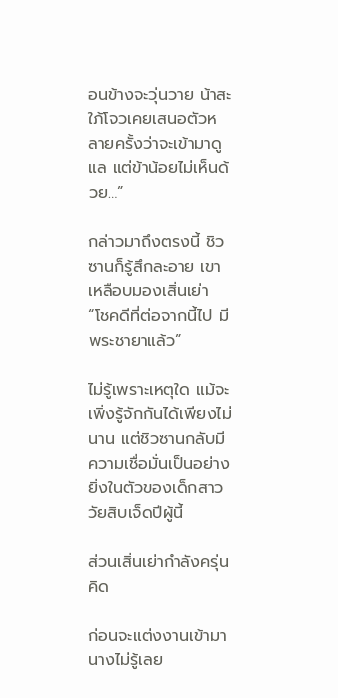อนข้างจะวุ่นวาย น้าสะใภ้โจวเคยเสนอตัวหลายครั้งว่าจะเข้ามาดูแล แต่ข้าน้อยไม่เห็นด้วย…”

กล่าวมาถึงตรงนี้ ชิวซานก็รู้สึกละอาย เขาเหลือบมองเสิ่นเย่า “โชคดีที่ต่อจากนี้ไป มีพระชายาแล้ว”

ไม่รู้เพราะเหตุใด แม้จะเพิ่งรู้จักกันได้เพียงไม่นาน แต่ชิวซานกลับมีความเชื่อมั่นเป็นอย่างยิ่งในตัวของเด็กสาววัยสิบเจ็ดปีผู้นี้

ส่วนเสิ่นเย่ากำลังครุ่นคิด

ก่อนจะแต่งงานเข้ามา นางไม่รู้เลย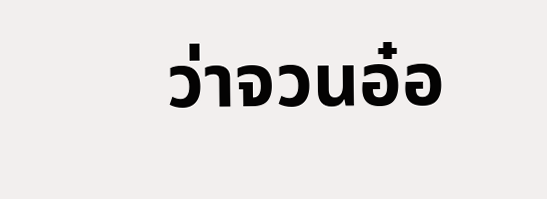ว่าจวนอ๋อ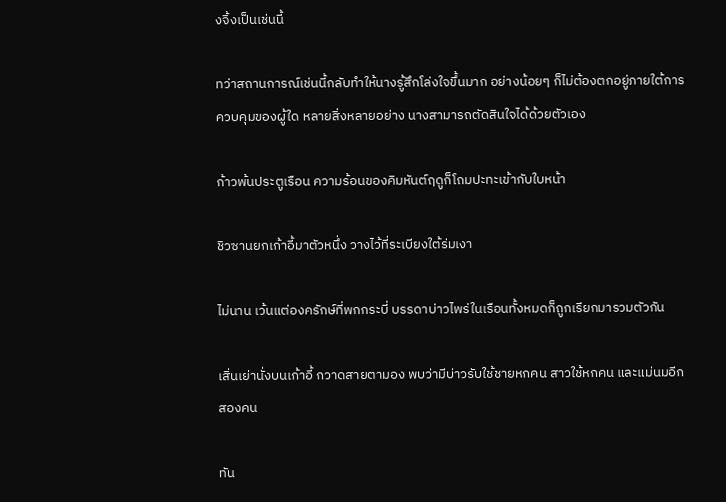งจิ้งเป็นเช่นนี้

ทว่าสถานการณ์เช่นนี้กลับทำให้นางรู้สึกโล่งใจขึ้นมาก อย่างน้อยๆ ก็ไม่ต้องตกอยู่ภายใต้การควบคุมของผู้ใด หลายสิ่งหลายอย่าง นางสามารถตัดสินใจได้ด้วยตัวเอง

ก้าวพ้นประตูเรือน ความร้อนของคิมหันต์ฤดูก็โถมปะทะเข้ากับใบหน้า

ชิวซานยกเก้าอี้มาตัวหนึ่ง วางไว้ที่ระเบียงใต้ร่มเงา

ไม่นาน เว้นแต่องครักษ์ที่พกกระบี่ บรรดาบ่าวไพร่ในเรือนทั้งหมดก็ถูกเรียกมารวมตัวกัน

เสิ่นเย่านั่งบนเก้าอี้ กวาดสายตามอง พบว่ามีบ่าวรับใช้ชายหกคน สาวใช้หกคน และแม่นมอีกสองคน

ทัน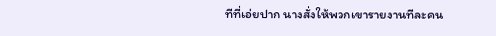ทีที่เอ่ยปาก นางสั่งให้พวกเขารายงานทีละคน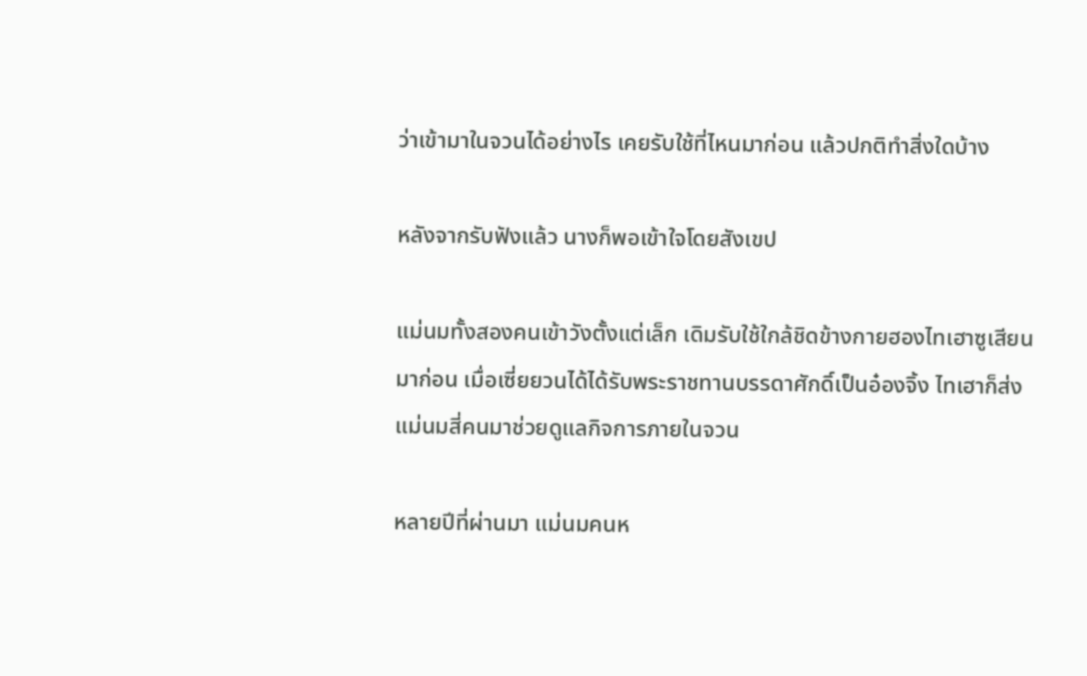ว่าเข้ามาในจวนได้อย่างไร เคยรับใช้ที่ไหนมาก่อน แล้วปกติทำสิ่งใดบ้าง

หลังจากรับฟังแล้ว นางก็พอเข้าใจโดยสังเขป

แม่นมทั้งสองคนเข้าวังตั้งแต่เล็ก เดิมรับใช้ใกล้ชิดข้างกายฮองไทเฮาซูเสียนมาก่อน เมื่อเซี่ยยวนได้ได้รับพระราชทานบรรดาศักดิ์เป็นอ๋องจิ้ง ไทเฮาก็ส่งแม่นมสี่คนมาช่วยดูแลกิจการภายในจวน

หลายปีที่ผ่านมา แม่นมคนห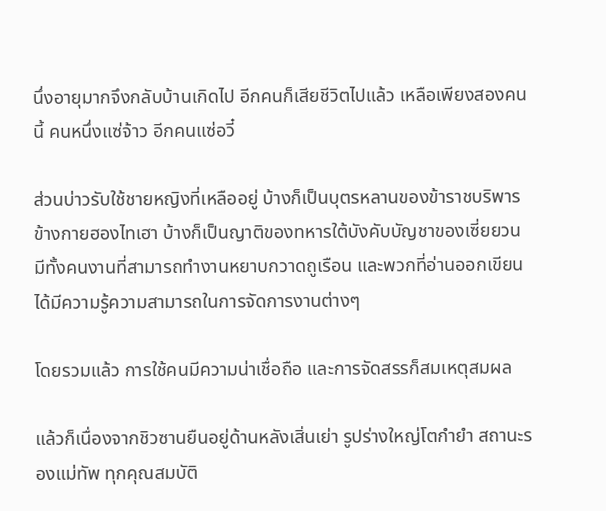นึ่งอายุมากจึงกลับบ้านเกิดไป อีกคนก็เสียชีวิตไปแล้ว เหลือเพียงสองคนนี้ คนหนึ่งแซ่จ้าว อีกคนแซ่อวี๋

ส่วนบ่าวรับใช้ชายหญิงที่เหลืออยู่ บ้างก็เป็นบุตรหลานของข้าราชบริพารข้างกายฮองไทเฮา บ้างก็เป็นญาติของทหารใต้บังคับบัญชาของเซี่ยยวน มีทั้งคนงานที่สามารถทำงานหยาบกวาดถูเรือน และพวกที่อ่านออกเขียนได้มีความรู้ความสามารถในการจัดการงานต่างๆ

โดยรวมแล้ว การใช้คนมีความน่าเชื่อถือ และการจัดสรรก็สมเหตุสมผล

แล้วก็เนื่องจากชิวซานยืนอยู่ด้านหลังเสิ่นเย่า รูปร่างใหญ่โตกำยำ สถานะรองแม่ทัพ ทุกคุณสมบัติ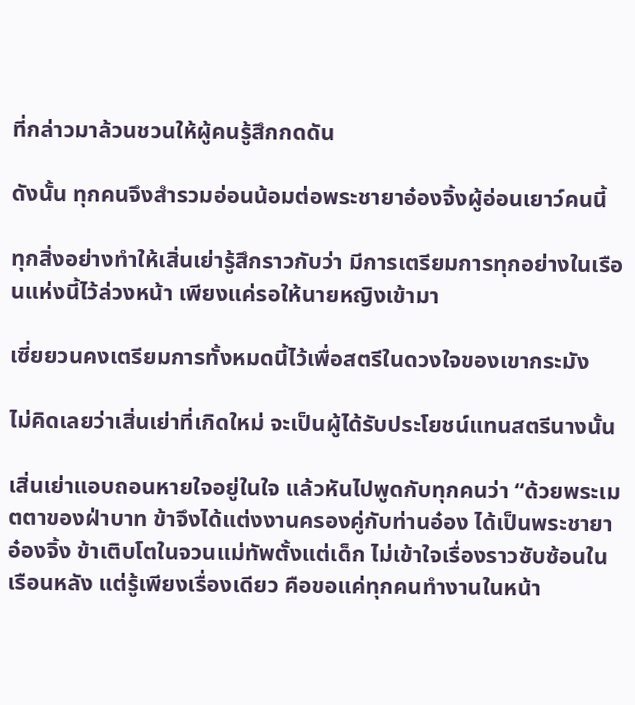ที่กล่าวมาล้วนชวนให้ผู้คนรู้สึกกดดัน

ดังนั้น ทุกคนจึงสำรวมอ่อนน้อมต่อพระชายาอ๋องจิ้งผู้อ่อนเยาว์คนนี้

ทุกสิ่งอย่างทำให้เสิ่นเย่ารู้สึกราวกับว่า มีการเตรียมการทุกอย่างในเรือนแห่งนี้ไว้ล่วงหน้า เพียงแค่รอให้นายหญิงเข้ามา

เซี่ยยวนคงเตรียมการทั้งหมดนี้ไว้เพื่อสตรีในดวงใจของเขากระมัง

ไม่คิดเลยว่าเสิ่นเย่าที่เกิดใหม่ จะเป็นผู้ได้รับประโยชน์แทนสตรีนางนั้น

เสิ่นเย่าแอบถอนหายใจอยู่ในใจ แล้วหันไปพูดกับทุกคนว่า “ด้วยพระเมตตาของฝ่าบาท ข้าจึงได้แต่งงานครองคู่กับท่านอ๋อง ได้เป็นพระชายาอ๋องจิ้ง ข้าเติบโตในจวนแม่ทัพตั้งแต่เด็ก ไม่เข้าใจเรื่องราวซับซ้อนในเรือนหลัง แต่รู้เพียงเรื่องเดียว คือขอแค่ทุกคนทำงานในหน้า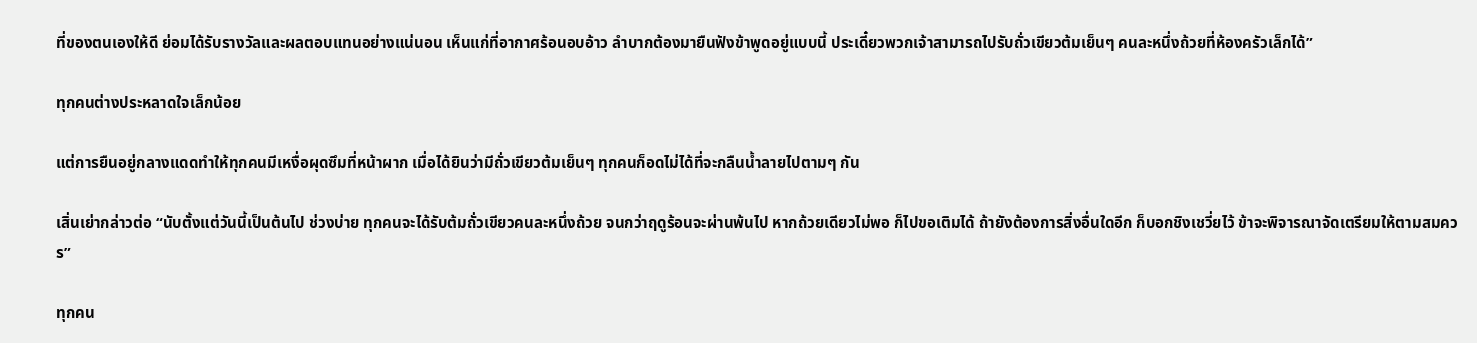ที่ของตนเองให้ดี ย่อมได้รับรางวัลและผลตอบแทนอย่างแน่นอน เห็นแก่ที่อากาศร้อนอบอ้าว ลำบากต้องมายืนฟังข้าพูดอยู่แบบนี้ ประเดี๋ยวพวกเจ้าสามารถไปรับถั่วเขียวต้มเย็นๆ คนละหนึ่งถ้วยที่ห้องครัวเล็กได้”

ทุกคนต่างประหลาดใจเล็กน้อย

แต่การยืนอยู่กลางแดดทำให้ทุกคนมีเหงื่อผุดซึมที่หน้าผาก เมื่อได้ยินว่ามีถั่วเขียวต้มเย็นๆ ทุกคนก็อดไม่ได้ที่จะกลืนน้ำลายไปตามๆ กัน

เสิ่นเย่ากล่าวต่อ “นับตั้งแต่วันนี้เป็นต้นไป ช่วงบ่าย ทุกคนจะได้รับต้มถั่วเขียวคนละหนึ่งถ้วย จนกว่าฤดูร้อนจะผ่านพ้นไป หากถ้วยเดียวไม่พอ ก็ไปขอเติมได้ ถ้ายังต้องการสิ่งอื่นใดอีก ก็บอกชิงเชวี่ยไว้ ข้าจะพิจารณาจัดเตรียมให้ตามสมควร”

ทุกคน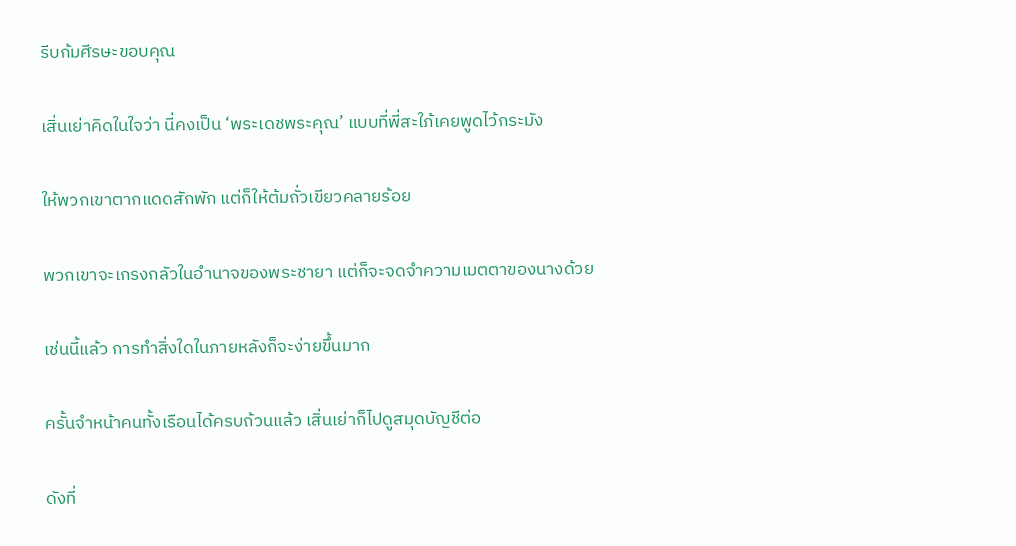รีบก้มศีรษะขอบคุณ

เสิ่นเย่าคิดในใจว่า นี่คงเป็น ‘พระเดชพระคุณ’ แบบที่พี่สะใภ้เคยพูดไว้กระมัง

ให้พวกเขาตากแดดสักพัก แต่ก็ให้ต้มถั่วเขียวคลายร้อย

พวกเขาจะเกรงกลัวในอำนาจของพระชายา แต่ก็จะจดจำความเมตตาของนางด้วย

เช่นนี้แล้ว การทำสิ่งใดในภายหลังก็จะง่ายขึ้นมาก

ครั้นจำหน้าคนทั้งเรือนได้ครบถ้วนแล้ว เสิ่นเย่าก็ไปดูสมุดบัญชีต่อ

ดังที่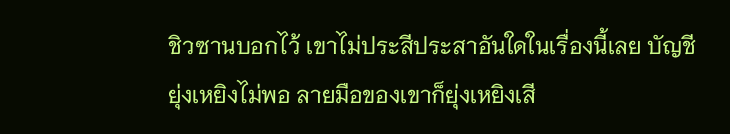ชิวซานบอกไว้ เขาไม่ประสีประสาอันใดในเรื่องนี้เลย บัญชียุ่งเหยิงไม่พอ ลายมือของเขาก็ยุ่งเหยิงเสี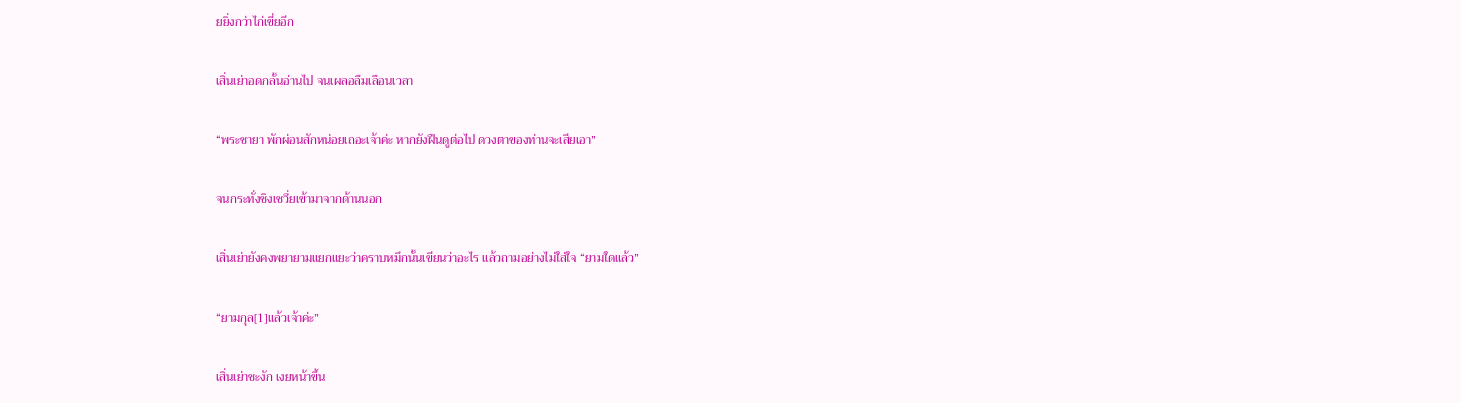ยยิ่งกว่าไก่เขี่ยอีก

เสิ่นเย่าอดกลั้นอ่านไป จนเผลอลืมเลือนเวลา

“พระชายา พักผ่อนสักหน่อยเถอะเจ้าค่ะ หากยังฝืนดูต่อไป ดวงตาของท่านจะเสียเอา”

จนกระทั่งชิงเชวี่ยเข้ามาจากด้านนอก

เสิ่นเย่ายังคงพยายามแยกแยะว่าคราบหมึกนั้นเขียนว่าอะไร แล้วถามอย่างไม่ใส่ใจ “ยามใดแล้ว”

“ยามกุล[1]แล้วเจ้าค่ะ”

เสิ่นเย่าชะงัก เงยหน้าขึ้น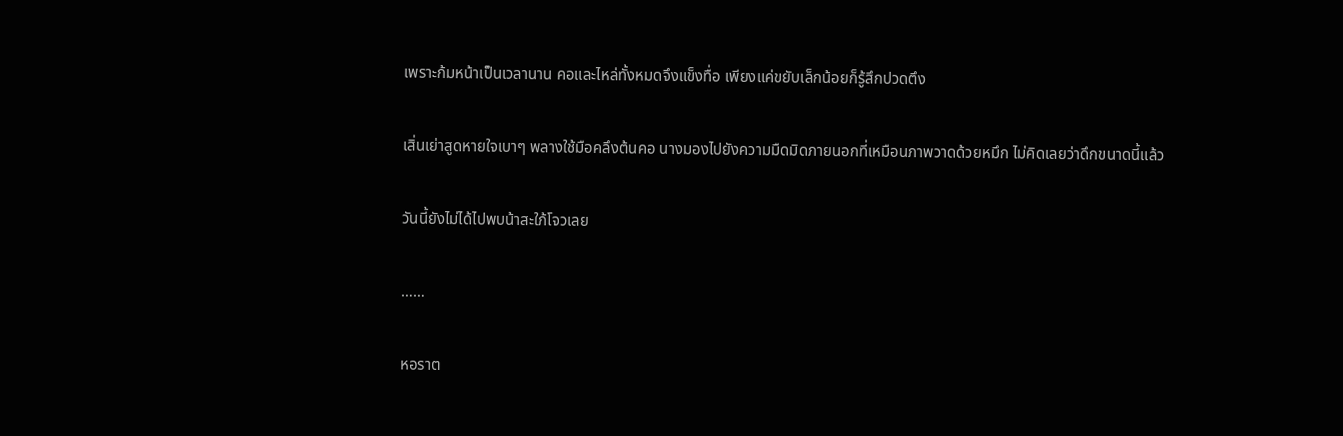เพราะก้มหน้าเป็นเวลานาน คอและไหล่ทั้งหมดจึงแข็งทื่อ เพียงแค่ขยับเล็กน้อยก็รู้สึกปวดตึง

เสิ่นเย่าสูดหายใจเบาๆ พลางใช้มือคลึงต้นคอ นางมองไปยังความมืดมิดภายนอกที่เหมือนภาพวาดด้วยหมึก ไม่คิดเลยว่าดึกขนาดนี้แล้ว

วันนี้ยังไม่ได้ไปพบน้าสะใภ้โจวเลย

……

หอราต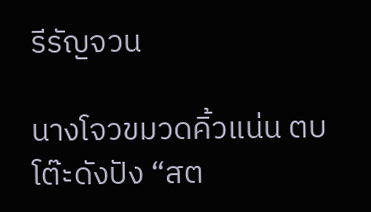รีรัญจวน

นางโจวขมวดคิ้วแน่น ตบโต๊ะดังปัง “สต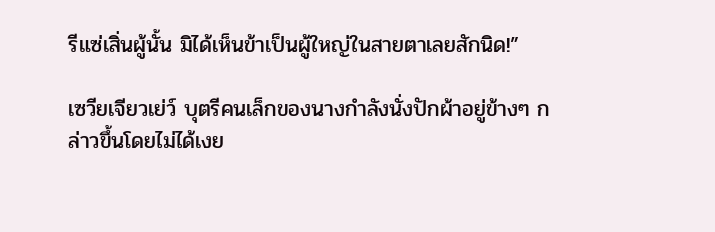รีแซ่เสิ่นผู้นั้น มิได้เห็นข้าเป็นผู้ใหญ่ในสายตาเลยสักนิด!”

เซวียเจียวเย่ว์ บุตรีคนเล็กของนางกำลังนั่งปักผ้าอยู่ข้างๆ กล่าวขึ้นโดยไม่ได้เงย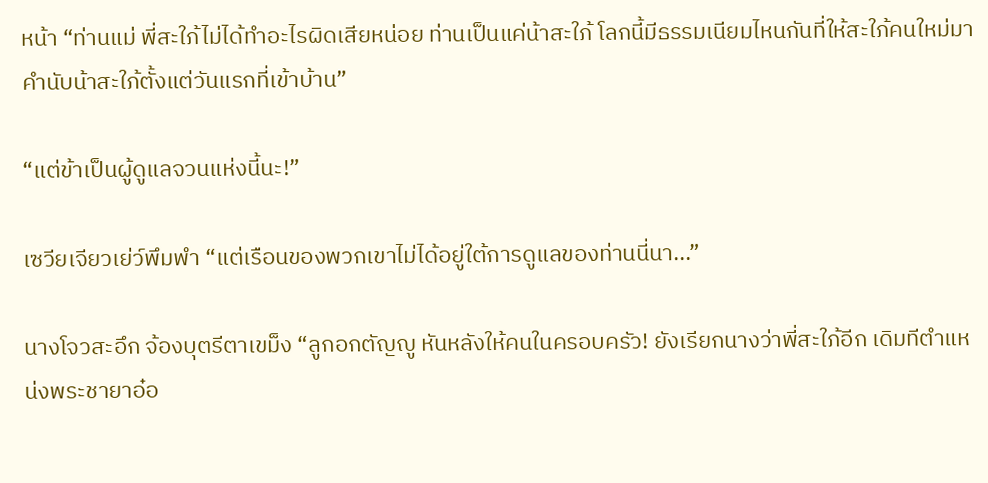หน้า “ท่านแม่ พี่สะใภ้ไม่ได้ทำอะไรผิดเสียหน่อย ท่านเป็นแค่น้าสะใภ้ โลกนี้มีธรรมเนียมไหนกันที่ให้สะใภ้คนใหม่มาคำนับน้าสะใภ้ตั้งแต่วันแรกที่เข้าบ้าน”

“แต่ข้าเป็นผู้ดูแลจวนแห่งนี้นะ!”

เซวียเจียวเย่ว์พึมพำ “แต่เรือนของพวกเขาไม่ได้อยู่ใต้การดูแลของท่านนี่นา...”

นางโจวสะอึก จ้องบุตรีตาเขม็ง “ลูกอกตัญญู หันหลังให้คนในครอบครัว! ยังเรียกนางว่าพี่สะใภ้อีก เดิมทีตำแหน่งพระชายาอ๋อ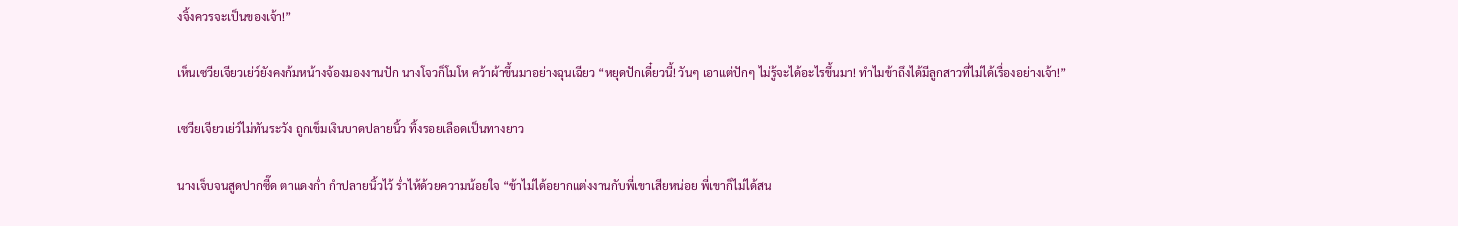งจิ้งควรจะเป็นของเจ้า!”

เห็นเซวียเจียวเย่ว์ยังคงก้มหน้างจ้องมองงานปัก นางโจวก็โมโห คว้าผ้าขึ้นมาอย่างฉุนเฉียว “หยุดปักเดี๋ยวนี้! วันๆ เอาแต่ปักๆ ไม่รู้จะได้อะไรขึ้นมา! ทำไมข้าถึงได้มีลูกสาวที่ไม่ได้เรื่องอย่างเจ้า!”

เซวียเจียวเย่ว์ไม่ทันระวัง ถูกเข็มเงินบาดปลายนิ้ว ทิ้งรอยเลือดเป็นทางยาว

นางเจ็บจนสูดปากซี๊ด ตาแดงก่ำ กำปลายนิ้วไว้ ร่ำไห้ด้วยความน้อยใจ “ข้าไม่ได้อยากแต่งงานกับพี่เขาเสียหน่อย พี่เขาก็ไม่ได้สน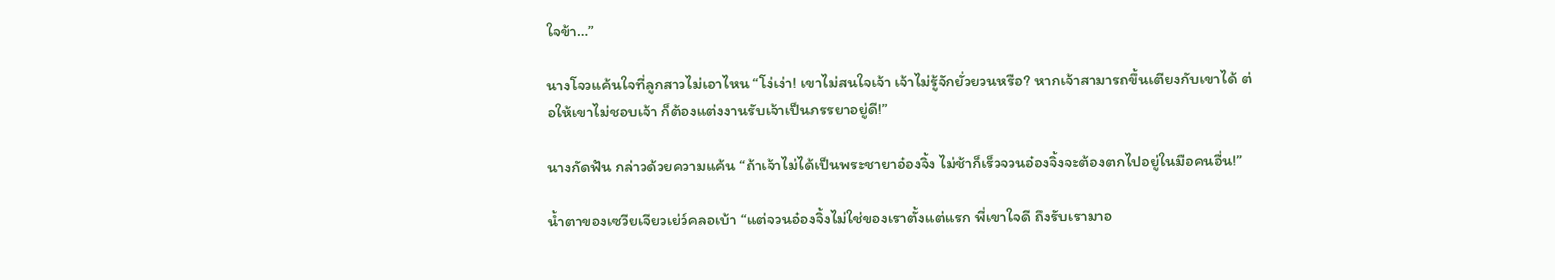ใจข้า…”

นางโจวแค้นใจที่ลูกสาวไม่เอาไหน “โง่เง่า! เขาไม่สนใจเจ้า เจ้าไม่รู้จักยั่วยวนหรือ? หากเจ้าสามารถขึ้นเตียงกับเขาได้ ต่อให้เขาไม่ชอบเจ้า ก็ต้องแต่งงานรับเจ้าเป็นภรรยาอยู่ดี!”

นางกัดฟัน กล่าวด้วยความแค้น “ถ้าเจ้าไม่ได้เป็นพระชายาอ๋องจิ้ง ไม่ช้าก็เร็วจวนอ๋องจิ้งจะต้องตกไปอยู่ในมือคนอื่น!”

น้ำตาของเซวียเจียวเย่ว์คลอเบ้า “แต่จวนอ๋องจิ้งไม่ใช่ของเราตั้งแต่แรก พี่เขาใจดี ถึงรับเรามาอ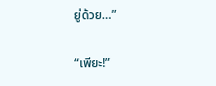ยู่ด้วย…”

“เพียะ!”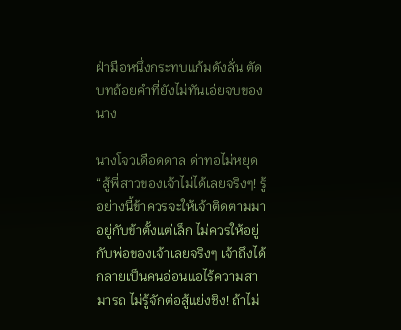ฝ่ามือหนึ่งกระทบแก้มดังลั่น ตัดบทถ้อยคำที่ยังไม่ทันเอ่ยจบของนาง

นางโจวเดือดดาล ด่าทอไม่หยุด “สู้พี่สาวของเจ้าไม่ได้เลยจริงๆ! รู้อย่างนี้ข้าควรจะให้เจ้าติดตามมาอยู่กับข้าตั้งแต่เล็ก ไม่ควรให้อยู่กับพ่อของเจ้าเลยจริงๆ เจ้าถึงได้กลายเป็นคนอ่อนแอไร้ความสามารถ ไม่รู้จักต่อสู้แย่งชิง! ถ้าไม่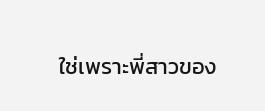ใช่เพราะพี่สาวของ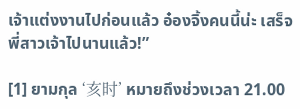เจ้าแต่งงานไปก่อนแล้ว อ๋องจิ้งคนนี้น่ะ เสร็จพี่สาวเจ้าไปนานแล้ว!”

[1] ยามกุล ‘亥时’ หมายถึงช่วงเวลา 21.00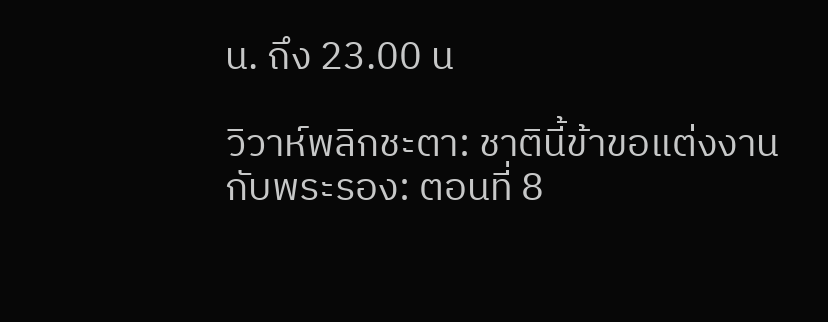น. ถึง 23.00 น

วิวาห์พลิกชะตา: ชาตินี้ข้าขอแต่งงานกับพระรอง: ตอนที่ 8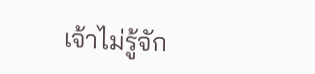เจ้าไม่รู้จัก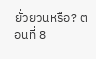ยั่วยวนหรือ? ตอนที่ 8